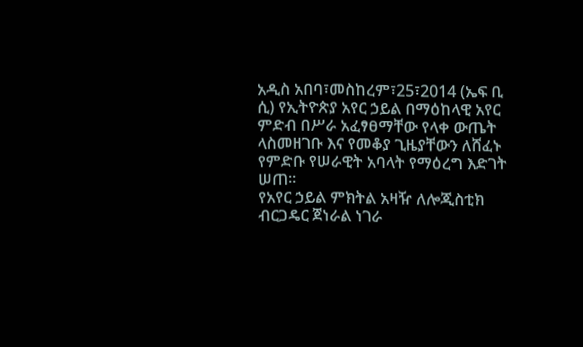አዲስ አበባ፣መስከረም፣25፣2014 (ኤፍ ቢ ሲ) የኢትዮጵያ አየር ኃይል በማዕከላዊ አየር ምድብ በሥራ አፈፃፀማቸው የላቀ ውጤት ላስመዘገቡ እና የመቆያ ጊዜያቸውን ለሸፈኑ የምድቡ የሠራዊት አባላት የማዕረግ እድገት ሠጠ፡፡
የአየር ኃይል ምክትል አዛዥ ለሎጂስቲክ ብርጋዴር ጀነራል ነገራ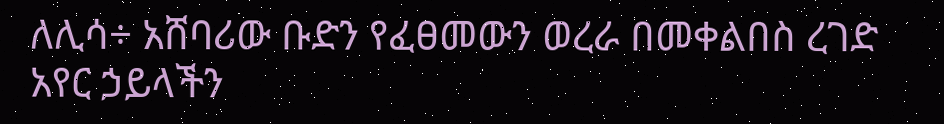ለሊሳ÷ አሸባሪው ቡድን የፈፀመውን ወረራ በመቀልበስ ረገድ አየር ኃይላችን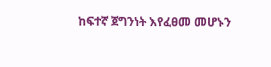ከፍተኛ ጀግንነት እየፈፀመ መሆኑን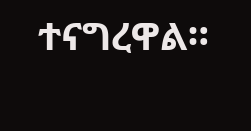ተናግረዋል።